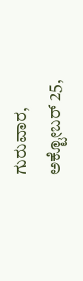ಗುರುವಾರ, ಅಕ್ಟೋಬರ್ 25,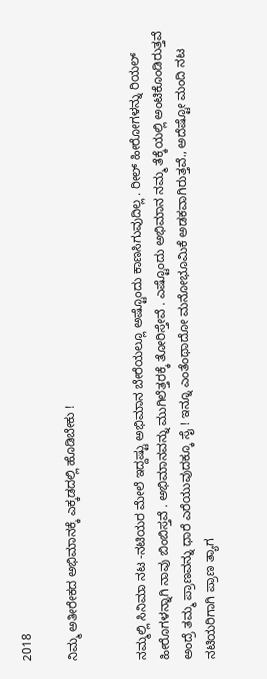2018

ನಿಮ್ಮ ಅತೀರೇಕದ ಅಭಿಮಾನಕ್ಕೆ ಎಕ್ಕಡದಲ್ಲಿ ಹೊಡಿಬೇಕು !


ನಮ್ಮಲ್ಲಿ ಸಿನಿಮಾ ನಟ -ನಟಿಯರ ಮೇಲೆ ಇದ್ದಷ್ಟು ಅಭಿಮಾನ ಬೇರೆಯಲ್ಲೂ ಅಷ್ಟೊಂದು ಕಾಣಸಿಗುವುದಿಲ್ಲ . ರೀಲ್ ಹೀರೋಗಳನ್ನು ರಿಯಲ್ ಹೀರೊಗಳನ್ನಾಗಿ ನಾವು ಬಿಂಬಿಸ್ತವೆ . ಅಭಿಮಾನವನ್ನು ಮುಗಿಲೆತ್ತರಕ್ಕೆ ತೋರಿಸ್ತೇವೆ . ಎಷ್ಟೊಂದು ಅಭಿಮಾನ ನಮ್ಮ ತೆಕ್ಕೆಯಲ್ಲಿ ಅಂಟಿಕೊಂಡಿರುತ್ತವೆ ಅಂದ್ರೆ ತಮ್ಮ ಪ್ರಾಣವನ್ನು ಧಾರೆ ಎರೆಯುವುದಕ್ಕೂ ಸೈ ! ಇನ್ನೂ ಎಂತೆಂಥಾದೋ ಮನೋಭೂಮಿಕೆ ಅಡಕವಾಗಿರುತ್ತವೆ., ಅದೆಷ್ಟೋ ಮಂದಿ ನಟ ನಟಿಯರಿಗಾಗಿ ಪ್ರಾಣ ತ್ಯಾಗ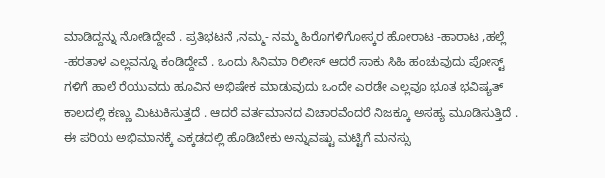ಮಾಡಿದ್ದನ್ನು ನೋಡಿದ್ದೇವೆ . ಪ್ರತಿಭಟನೆ ,ನಮ್ಮ- ನಮ್ಮ ಹಿರೊಗಳಿಗೋಸ್ಕರ ಹೋರಾಟ -ಹಾರಾಟ ,ಹಲ್ಲೆ -ಹರತಾಳ ಎಲ್ಲವನ್ನೂ ಕಂಡಿದ್ದೇವೆ . ಒಂದು ಸಿನಿಮಾ ರಿಲೀಸ್ ಆದರೆ ಸಾಕು ಸಿಹಿ ಹಂಚುವುದು ಪೋಸ್ಟ್ ಗಳಿಗೆ ಹಾಲೆ ರೆಯುವದು ಹೂವಿನ ಅಭಿಷೇಕ ಮಾಡುವುದು ಒಂದೇ ಎರಡೇ ಎಲ್ಲವೂ ಭೂತ ಭವಿಷ್ಯತ್ ಕಾಲದಲ್ಲಿ ಕಣ್ಣು ಮಿಟುಕಿಸುತ್ತದೆ . ಆದರೆ ವರ್ತಮಾನದ ವಿಚಾರವೆಂದರೆ ನಿಜಕ್ಕೂ ಅಸಹ್ಯ ಮೂಡಿಸುತ್ತಿದೆ . ಈ ಪರಿಯ ಅಭಿಮಾನಕ್ಕೆ ಎಕ್ಕಡದಲ್ಲಿ ಹೊಡಿಬೇಕು ಅನ್ನುವಷ್ಟು ಮಟ್ಟಿಗೆ ಮನಸ್ಸು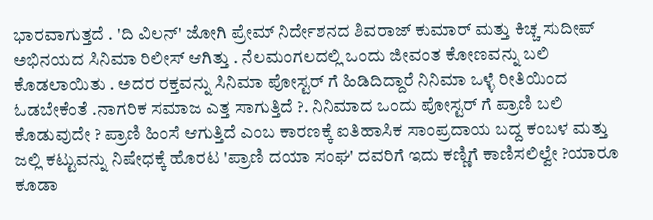ಭಾರವಾಗುತ್ತದೆ . 'ದಿ ವಿಲನ್' ಜೋಗಿ ಪ್ರೇಮ್ ನಿರ್ದೇಶನದ ಶಿವರಾಜ್ ಕುಮಾರ್ ಮತ್ತು ಕಿಚ್ಚ ಸುದೀಪ್ ಅಭಿನಯದ ಸಿನಿಮಾ ರಿಲೀಸ್ ಆಗಿತ್ತು . ನೆಲಮಂಗಲದಲ್ಲಿ ಒಂದು ಜೀವಂತ ಕೋಣವನ್ನು ಬಲಿ ಕೊಡಲಾಯಿತು . ಅದರ ರಕ್ತವನ್ನು ಸಿನಿಮಾ ಪೋಸ್ಟರ್ ಗೆ ಹಿಡಿದಿದ್ದಾರೆ ನಿನಿಮಾ ಒಳ್ಳೆ ರೀತಿಯಿಂದ ಓಡಬೇಕೆಂತೆ .ನಾಗರಿಕ ಸಮಾಜ ಎತ್ತ ಸಾಗುತ್ತಿದೆ ?. ನಿನಿಮಾದ ಒಂದು ಪೋಸ್ಟರ್ ಗೆ ಪ್ರಾಣಿ ಬಲಿ ಕೊಡುವುದೇ ? ಪ್ರಾಣಿ ಹಿಂಸೆ ಆಗುತ್ತಿದೆ ಎಂಬ ಕಾರಣಕ್ಕೆ ಐತಿಹಾಸಿಕ ಸಾಂಪ್ರದಾಯ ಬದ್ದ ಕಂಬಳ ಮತ್ತು ಜಲ್ಲಿ ಕಟ್ಟುವನ್ನು ನಿಷೇಧಕ್ಕೆ ಹೊರಟ 'ಪ್ರಾಣಿ ದಯಾ ಸಂಘ' ದವರಿಗೆ ಇದು ಕಣ್ಣಿಗೆ ಕಾಣಿಸಲಿಲ್ವೇ ?ಯಾರೂ ಕೂಡಾ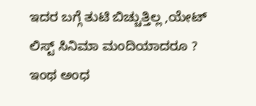ಇದರ ಬಗ್ಗೆ ತುಟಿ ಬಿಚ್ಚುತ್ತಿಲ್ಲ ,ಯೇಟ್ ಲಿಸ್ಟ್ ಸಿನಿಮಾ ಮಂದಿಯಾದರೂ ? ಇಂಥ ಅಂಧ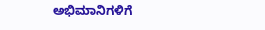ಅಭಿಮಾನಿಗಳಿಗೆ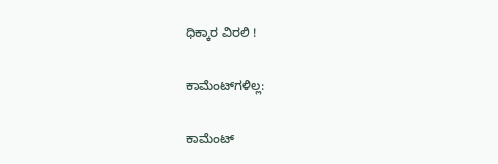ಧಿಕ್ಕಾರ ವಿರಲಿ !

ಕಾಮೆಂಟ್‌ಗಳಿಲ್ಲ:

ಕಾಮೆಂಟ್‌‌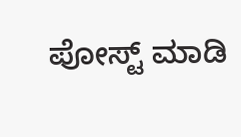ಪೋಸ್ಟ್‌ ಮಾಡಿ